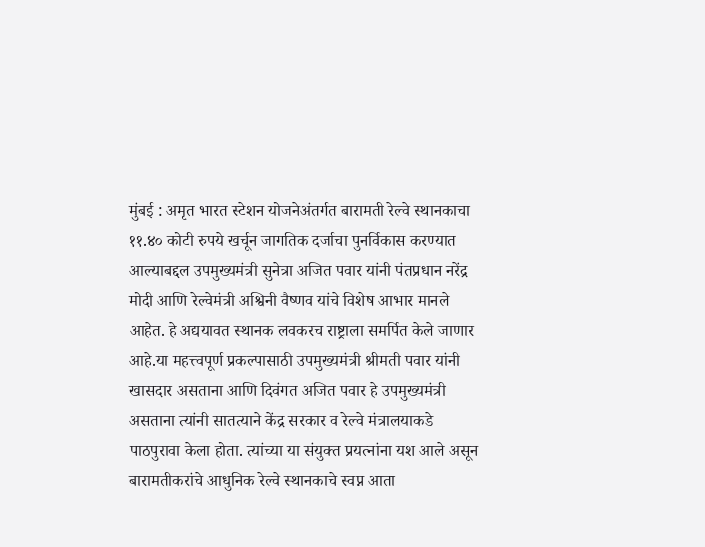मुंबई : अमृत भारत स्टेशन योजनेअंतर्गत बारामती रेल्वे स्थानकाचा ११.४० कोटी रुपये खर्चून जागतिक दर्जाचा पुनर्विकास करण्यात आल्याबद्दल उपमुख्यमंत्री सुनेत्रा अजित पवार यांनी पंतप्रधान नरेंद्र मोदी आणि रेल्वेमंत्री अश्विनी वैष्णव यांचे विशेष आभार मानले आहेत. हे अद्ययावत स्थानक लवकरच राष्ट्राला समर्पित केले जाणार आहे.या महत्त्वपूर्ण प्रकल्पासाठी उपमुख्यमंत्री श्रीमती पवार यांनी खासदार असताना आणि दिवंगत अजित पवार हे उपमुख्यमंत्री असताना त्यांनी सातत्याने केंद्र सरकार व रेल्वे मंत्रालयाकडे पाठपुरावा केला होता. त्यांच्या या संयुक्त प्रयत्नांना यश आले असून बारामतीकरांचे आधुनिक रेल्वे स्थानकाचे स्वप्न आता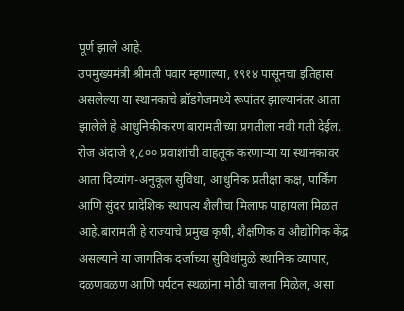पूर्ण झाले आहे.
उपमुख्यमंत्री श्रीमती पवार म्हणाल्या, १९१४ पासूनचा इतिहास असलेल्या या स्थानकाचे ब्रॉडगेजमध्ये रूपांतर झाल्यानंतर आता झालेले हे आधुनिकीकरण बारामतीच्या प्रगतीला नवी गती देईल. रोज अंदाजे १,८०० प्रवाशांची वाहतूक करणाऱ्या या स्थानकावर आता दिव्यांग-अनुकूल सुविधा, आधुनिक प्रतीक्षा कक्ष, पार्किंग आणि सुंदर प्रादेशिक स्थापत्य शैलीचा मिलाफ पाहायला मिळत आहे.बारामती हे राज्याचे प्रमुख कृषी, शैक्षणिक व औद्योगिक केंद्र असल्याने या जागतिक दर्जाच्या सुविधांमुळे स्थानिक व्यापार, दळणवळण आणि पर्यटन स्थळांना मोठी चालना मिळेल, असा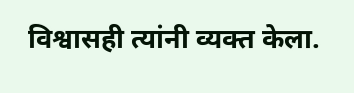विश्वासही त्यांनी व्यक्त केला.